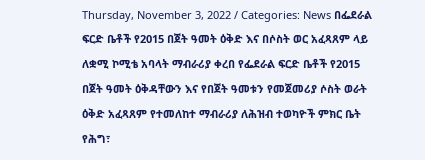Thursday, November 3, 2022 / Categories: News በፌደራል ፍርድ ቤቶች የ2015 በጀት ዓመት ዕቅድ እና በሶስት ወር አፈጻጸም ላይ ለቋሚ ኮሚቴ አባላት ማብራሪያ ቀረበ የፌደራል ፍርድ ቤቶች የ2015 በጀት ዓመት ዕቅዳቸውን እና የበጀት ዓመቱን የመጀመሪያ ሶስት ወራት ዕቅድ አፈጻጸም የተመለከተ ማብራሪያ ለሕዝብ ተወካዮች ምክር ቤት የሕግ፣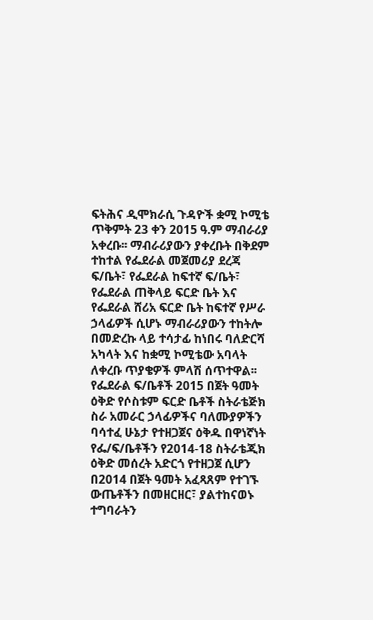ፍትሕና ዲሞክራሲ ጉዳዮች ቋሚ ኮሚቴ ጥቅምት 23 ቀን 2015 ዓ.ም ማብራሪያ አቀረቡ፡፡ ማብራሪያውን ያቀረቡት በቅደም ተከተል የፌደራል መጀመሪያ ደረጃ ፍ/ቤት፣ የፌደራል ከፍተኛ ፍ/ቤት፣ የፌደራል ጠቅላይ ፍርድ ቤት እና የፌደራል ሸሪአ ፍርድ ቤት ከፍተኛ የሥራ ኃላፊዎች ሲሆኑ ማብራሪያውን ተከትሎ በመድረኩ ላይ ተሳታፊ ከነበሩ ባለድርሻ አካላት እና ከቋሚ ኮሚቴው አባላት ለቀረቡ ጥያቄዎች ምላሽ ሰጥተዋል፡፡ የፌደራል ፍ/ቤቶች 2015 በጀት ዓመት ዕቅድ የሶስቱም ፍርድ ቤቶች ስትራቴጅክ ስራ አመራር ኃላፊዎችና ባለሙያዎችን ባሳተፈ ሁኔታ የተዘጋጀና ዕቅዱ በዋነኛነት የፌ/ፍ/ቤቶችን የ2014-18 ስትራቴጂክ ዕቅድ መሰረት አድርጎ የተዘጋጀ ሲሆን በ2014 በጀት ዓመት አፈጻጸም የተገኙ ውጤቶችን በመዘርዘር፣ ያልተከናወኑ ተግባራትን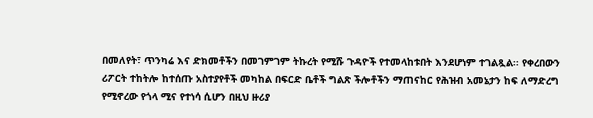በመለየት፣ ጥንካሬ እና ድክመቶችን በመገምገም ትኩረት የሚሹ ጉዳዮች የተመላከቱበት እንደሆነም ተገልጿል፡፡ የቀረበውን ሪፖርት ተከትሎ ከተሰጡ አስተያየቶች መካከል በፍርድ ቤቶች ግልጽ ችሎቶችን ማጠናከር የሕዝብ አመኔታን ከፍ ለማድረግ የሚኖረው የጎላ ሚና የተነሳ ሲሆን በዚህ ዙሪያ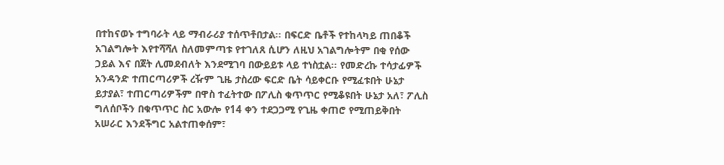በተከናወኑ ተግባራት ላይ ማብራሪያ ተሰጥቶበታል፡፡ በፍርድ ቤቶች የተከላካይ ጠበቆች አገልግሎት እየተሻሻለ ስለመምጣቱ የተገለጸ ሲሆን ለዚህ አገልግሎትም በቂ የሰው ኃይል እና በጀት ሊመደብለት እንደሚገባ በውይይቱ ላይ ተነስቷል፡፡ የመድረኩ ተሳታፊዎች አንዳንድ ተጠርጣሪዎች ረዥም ጊዜ ታስረው ፍርድ ቤት ሳይቀርቡ የሚፈቱበት ሁኔታ ይታያል፣ ተጠርጣሪዎችም በዋስ ተፈትተው በፖሊስ ቁጥጥር የሚቆዩበት ሁኔታ አለ፣ ፖሊስ ግለሰቦችን በቁጥጥር ስር አውሎ የ14 ቀን ተደጋጋሚ የጊዜ ቀጠሮ የሚጠይቅበት አሠራር እንደችግር አልተጠቀሰም፣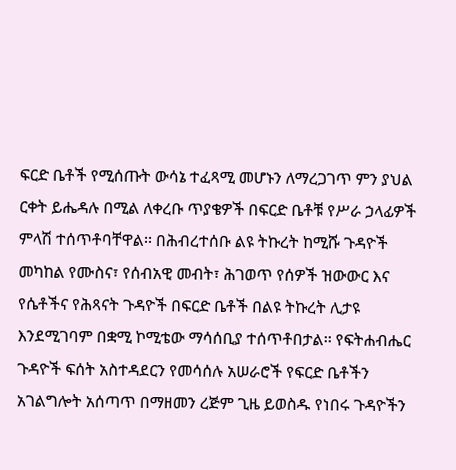ፍርድ ቤቶች የሚሰጡት ውሳኔ ተፈጻሚ መሆኑን ለማረጋገጥ ምን ያህል ርቀት ይሔዳሉ በሚል ለቀረቡ ጥያቄዎች በፍርድ ቤቶቹ የሥራ ኃላፊዎች ምላሽ ተሰጥቶባቸዋል፡፡ በሕብረተሰቡ ልዩ ትኩረት ከሚሹ ጉዳዮች መካከል የሙስና፣ የሰብአዊ መብት፣ ሕገወጥ የሰዎች ዝውውር እና የሴቶችና የሕጻናት ጉዳዮች በፍርድ ቤቶች በልዩ ትኩረት ሊታዩ እንደሚገባም በቋሚ ኮሚቴው ማሳሰቢያ ተሰጥቶበታል፡፡ የፍትሐብሔር ጉዳዮች ፍሰት አስተዳደርን የመሳሰሉ አሠራሮች የፍርድ ቤቶችን አገልግሎት አሰጣጥ በማዘመን ረጅም ጊዜ ይወስዱ የነበሩ ጉዳዮችን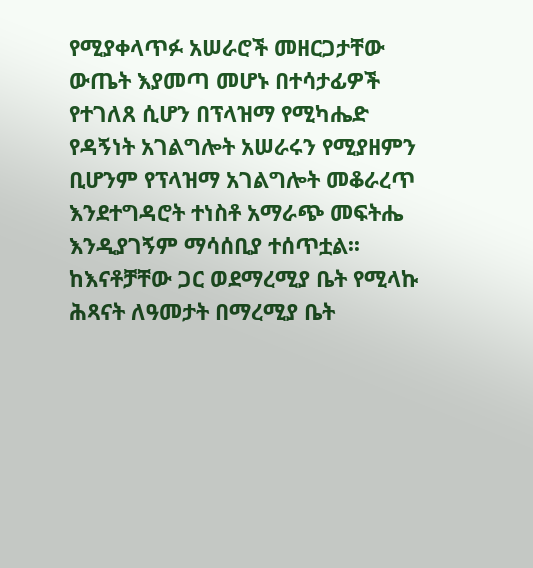የሚያቀላጥፉ አሠራሮች መዘርጋታቸው ውጤት እያመጣ መሆኑ በተሳታፊዎች የተገለጸ ሲሆን በፕላዝማ የሚካሔድ የዳኝነት አገልግሎት አሠራሩን የሚያዘምን ቢሆንም የፕላዝማ አገልግሎት መቆራረጥ እንደተግዳሮት ተነስቶ አማራጭ መፍትሔ እንዲያገኝም ማሳሰቢያ ተሰጥቷል፡፡ ከእናቶቻቸው ጋር ወደማረሚያ ቤት የሚላኩ ሕጻናት ለዓመታት በማረሚያ ቤት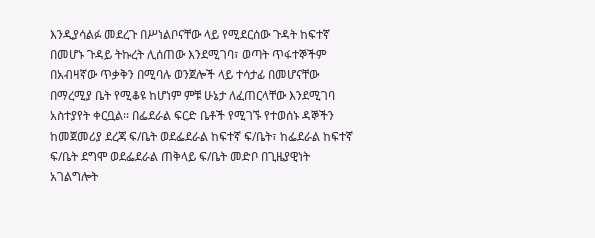እንዲያሳልፉ መደረጉ በሥነልቦናቸው ላይ የሚደርሰው ጉዳት ከፍተኛ በመሆኑ ጉዳይ ትኩረት ሊሰጠው እንደሚገባ፣ ወጣት ጥፋተኞችም በአብዛኛው ጥቃቅን በሚባሉ ወንጀሎች ላይ ተሳታፊ በመሆናቸው በማረሚያ ቤት የሚቆዩ ከሆነም ምቹ ሁኔታ ለፈጠርላቸው እንደሚገባ አስተያየት ቀርቧል፡፡ በፌደራል ፍርድ ቤቶች የሚገኙ የተወሰኑ ዳኞችን ከመጀመሪያ ደረጃ ፍ/ቤት ወደፌደራል ከፍተኛ ፍ/ቤት፣ ከፌደራል ከፍተኛ ፍ/ቤት ደግሞ ወደፌደራል ጠቅላይ ፍ/ቤት መድቦ በጊዜያዊነት አገልግሎት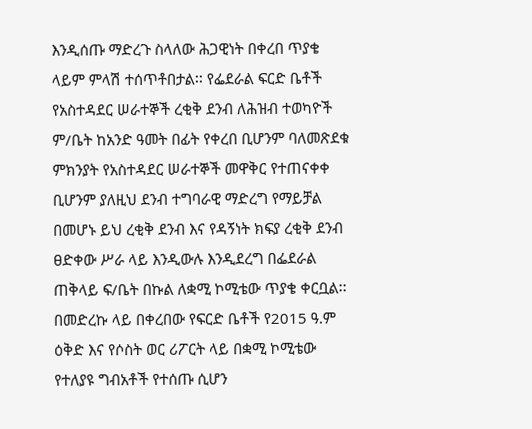እንዲሰጡ ማድረጉ ስላለው ሕጋዊነት በቀረበ ጥያቄ ላይም ምላሽ ተሰጥቶበታል፡፡ የፌደራል ፍርድ ቤቶች የአስተዳደር ሠራተኞች ረቂቅ ደንብ ለሕዝብ ተወካዮች ም/ቤት ከአንድ ዓመት በፊት የቀረበ ቢሆንም ባለመጽደቁ ምክንያት የአስተዳደር ሠራተኞች መዋቅር የተጠናቀቀ ቢሆንም ያለዚህ ደንብ ተግባራዊ ማድረግ የማይቻል በመሆኑ ይህ ረቂቅ ደንብ እና የዳኝነት ክፍያ ረቂቅ ደንብ ፀድቀው ሥራ ላይ እንዲውሉ እንዲደረግ በፌደራል ጠቅላይ ፍ/ቤት በኩል ለቋሚ ኮሚቴው ጥያቄ ቀርቧል፡፡ በመድረኩ ላይ በቀረበው የፍርድ ቤቶች የ2015 ዓ.ም ዕቅድ እና የሶስት ወር ሪፖርት ላይ በቋሚ ኮሚቴው የተለያዩ ግብአቶች የተሰጡ ሲሆን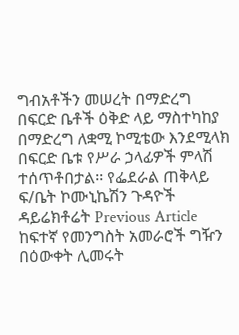ግብአቶችን መሠረት በማድረግ በፍርድ ቤቶች ዕቅድ ላይ ማስተካከያ በማድረግ ለቋሚ ኮሚቴው እንደሚላክ በፍርድ ቤቱ የሥራ ኃላፊዎች ምላሽ ተሰጥቶበታል፡፡ የፌደራል ጠቅላይ ፍ/ቤት ኮሙኒኬሽን ጉዳዮች ዳይሬክቶሬት Previous Article ከፍተኛ የመንግስት አመራሮች ግዥን በዕውቀት ሊመሩት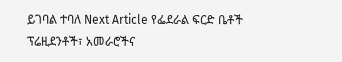ይገባል ተባለ Next Article የፌደራል ፍርድ ቤቶች ፕሬዚደንቶች፣ አመራሮችና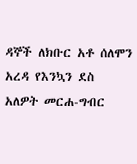ዳኞች ለክቡር አቶ ሰለሞን አረዳ የእንኳን ደስ አለዎት መርሐ-ግብር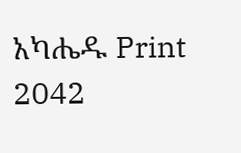አካሔዱ Print 2042